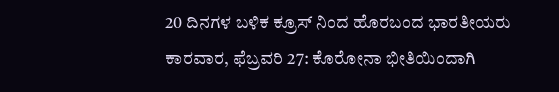20 ದಿನಗಳ ಬಳಿಕ ಕ್ರೂಸ್ ನಿಂದ ಹೊರಬಂದ ಭಾರತೀಯರು
ಕಾರವಾರ, ಫೆಬ್ರವರಿ 27: ಕೊರೋನಾ ಭೀತಿಯಿಂದಾಗಿ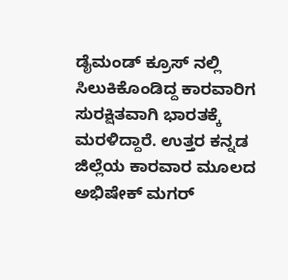ಡೈಮಂಡ್ ಕ್ರೂಸ್ ನಲ್ಲಿ ಸಿಲುಕಿಕೊಂಡಿದ್ದ ಕಾರವಾರಿಗ ಸುರಕ್ಷಿತವಾಗಿ ಭಾರತಕ್ಕೆ ಮರಳಿದ್ದಾರೆ. ಉತ್ತರ ಕನ್ನಡ ಜಿಲ್ಲೆಯ ಕಾರವಾರ ಮೂಲದ ಅಭಿಷೇಕ್ ಮಗರ್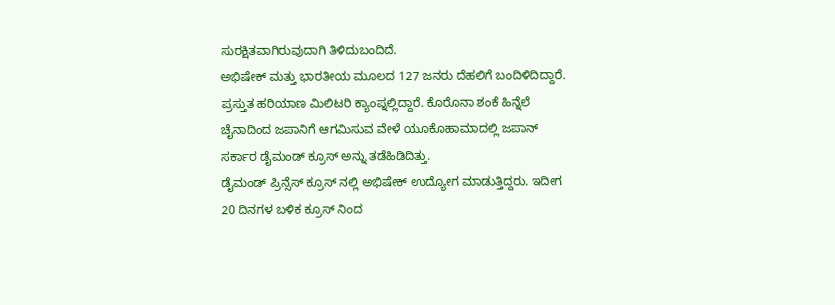ಸುರಕ್ಷಿತವಾಗಿರುವುದಾಗಿ ತಿಳಿದುಬಂದಿದೆ.
ಅಭಿಷೇಕ್ ಮತ್ತು ಭಾರತೀಯ ಮೂಲದ 127 ಜನರು ದೆಹಲಿಗೆ ಬಂದಿಳಿದಿದ್ದಾರೆ. ಪ್ರಸ್ತುತ ಹರಿಯಾಣ ಮಿಲಿಟರಿ ಕ್ಯಾಂಪ್ನಲ್ಲಿದ್ದಾರೆ. ಕೊರೊನಾ ಶಂಕೆ ಹಿನ್ನೆಲೆ ಚೈನಾದಿಂದ ಜಪಾನಿಗೆ ಆಗಮಿಸುವ ವೇಳೆ ಯೂಕೊಹಾಮಾದಲ್ಲಿ ಜಪಾನ್ ಸರ್ಕಾರ ಡೈಮಂಡ್ ಕ್ರೂಸ್ ಅನ್ನು ತಡೆಹಿಡಿದಿತ್ತು.
ಡೈಮಂಡ್ ಪ್ರಿನ್ಸೆಸ್ ಕ್ರೂಸ್ ನಲ್ಲಿ ಅಭಿಷೇಕ್ ಉದ್ಯೋಗ ಮಾಡುತ್ತಿದ್ದರು. ಇದೀಗ 20 ದಿನಗಳ ಬಳಿಕ ಕ್ರೂಸ್ ನಿಂದ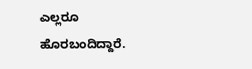ಎಲ್ಲರೂ ಹೊರಬಂದಿದ್ದಾರೆ.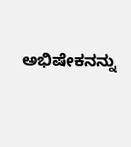ಅಭಿಷೇಕನನ್ನು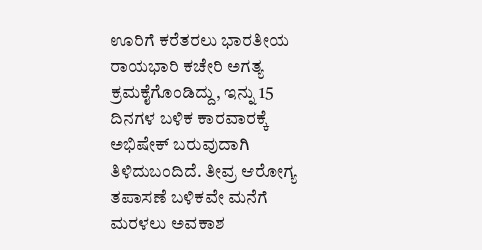ಊರಿಗೆ ಕರೆತರಲು ಭಾರತೀಯ ರಾಯಭಾರಿ ಕಚೇರಿ ಅಗತ್ಯ ಕ್ರಮಕೈಗೊಂಡಿದ್ದು, ಇನ್ನು 15 ದಿನಗಳ ಬಳಿಕ ಕಾರವಾರಕ್ಕೆ ಅಭಿಷೇಕ್ ಬರುವುದಾಗಿ ತಿಳಿದುಬಂದಿದೆ. ತೀವ್ರ ಆರೋಗ್ಯ ತಪಾಸಣೆ ಬಳಿಕವೇ ಮನೆಗೆ ಮರಳಲು ಅವಕಾಶ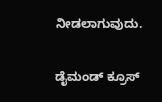ನೀಡಲಾಗುವುದು.

ಡೈಮಂಡ್ ಕ್ರೂಸ್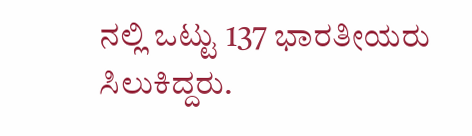ನಲ್ಲಿ ಒಟ್ಟು 137 ಭಾರತೀಯರು ಸಿಲುಕಿದ್ದರು.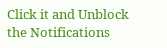Click it and Unblock the Notifications